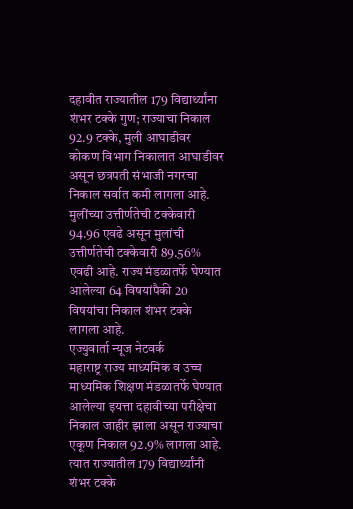दहावीत राज्यातील 179 विद्यार्थ्यांना शंभर टक्के गुण; राज्याचा निकाल 92.9 टक्के, मुली आघाडीवर
कोकण विभाग निकालात आघाडीवर असून छत्रपती संभाजी नगरचा निकाल सर्वात कमी लागला आहे. मुलींच्या उत्तीर्णतेची टक्केवारी 94.96 एवढे असून मुलांची उत्तीर्णतेची टक्केवारी 89.56% एवढी आहे. राज्य मंडळातर्फे घेण्यात आलेल्या 64 विषयांपैकी 20 विषयांचा निकाल शंभर टक्के लागला आहे.
एज्युवार्ता न्यूज नेटवर्क
महाराष्ट्र राज्य माध्यमिक व उच्च माध्यमिक शिक्षण मंडळातर्फे घेण्यात आलेल्या इयत्ता दहावीच्या परीक्षेचा निकाल जाहीर झाला असून राज्याचा एकूण निकाल 92.9% लागला आहे. त्यात राज्यातील 179 विद्यार्थ्यांनी शंभर टक्के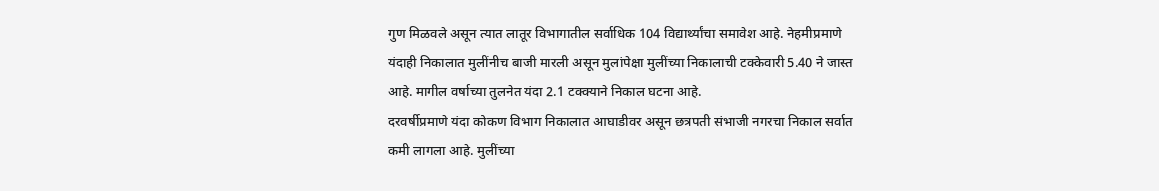गुण मिळवले असून त्यात लातूर विभागातील सर्वाधिक 104 विद्यार्थ्यांचा समावेश आहे. नेहमीप्रमाणे यंदाही निकालात मुलींनीच बाजी मारली असून मुलांपेक्षा मुलींच्या निकालाची टक्केवारी 5.40 ने जास्त आहे. मागील वर्षाच्या तुलनेत यंदा 2.1 टक्क्याने निकाल घटना आहे.
दरवर्षीप्रमाणे यंदा कोकण विभाग निकालात आघाडीवर असून छत्रपती संभाजी नगरचा निकाल सर्वात कमी लागला आहे. मुलींच्या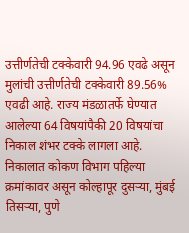उत्तीर्णतेची टक्केवारी 94.96 एवढे असून मुलांची उत्तीर्णतेची टक्केवारी 89.56% एवढी आहे. राज्य मंडळातर्फे घेण्यात आलेल्या 64 विषयांपैकी 20 विषयांचा निकाल शंभर टक्के लागला आहे.
निकालात कोकण विभाग पहिल्या क्रमांकावर असून कोल्हापूर दुसऱ्या, मुंबई तिसऱ्या, पुणे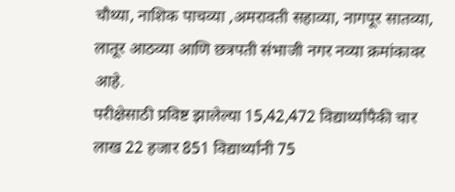चौथ्या, नाशिक पाचव्या ,अमरावती सहाव्या, नागपूर सातव्या, लातूर आठव्या आणि छत्रपती संभाजी नगर नव्या क्रमांकावर आहे.
परीक्षेसाठी प्रविष्ट झालेल्या 15,42,472 विद्यार्थ्यांपैकी चार लाख 22 हजार 851 विद्यार्थ्यांनी 75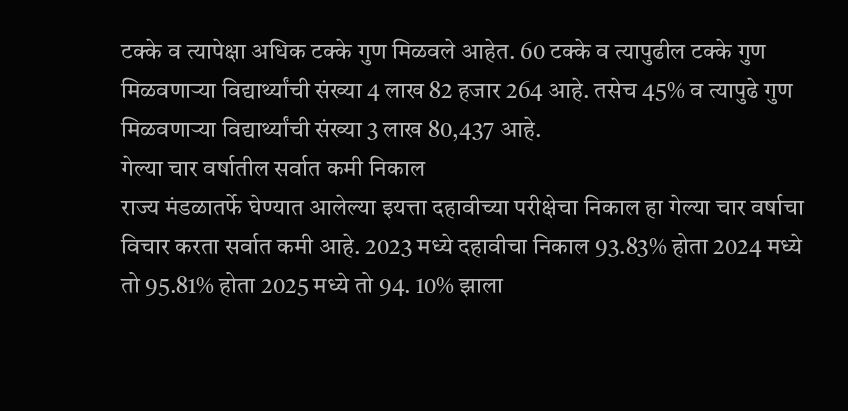टक्के व त्यापेक्षा अधिक टक्के गुण मिळवले आहेत. 60 टक्के व त्यापुढील टक्के गुण मिळवणाऱ्या विद्यार्थ्यांची संख्या 4 लाख 82 हजार 264 आहे. तसेच 45% व त्यापुढे गुण मिळवणाऱ्या विद्यार्थ्यांची संख्या 3 लाख 80,437 आहे.
गेल्या चार वर्षातील सर्वात कमी निकाल
राज्य मंडळातर्फे घेण्यात आलेल्या इयत्ता दहावीच्या परीक्षेचा निकाल हा गेल्या चार वर्षाचा विचार करता सर्वात कमी आहे. 2023 मध्ये दहावीचा निकाल 93.83% होता 2024 मध्ये तो 95.81% होता 2025 मध्ये तो 94. 10% झाला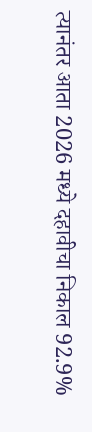त्यानंतर आता 2026 मध्ये दहावीचा निकाल 92.9%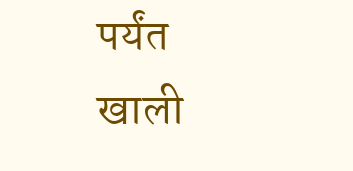पर्यंत खाली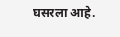घसरला आहे.